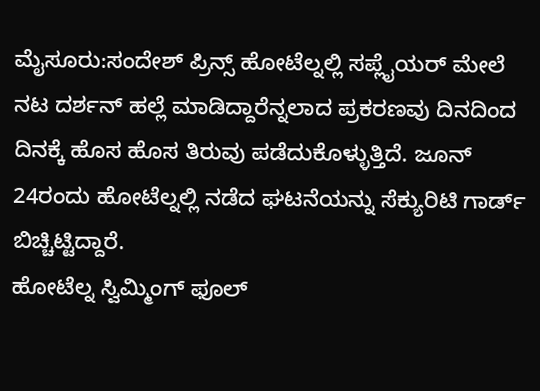ಮೈಸೂರು:ಸಂದೇಶ್ ಪ್ರಿನ್ಸ್ ಹೋಟೆಲ್ನಲ್ಲಿ ಸಪ್ಲೈಯರ್ ಮೇಲೆ ನಟ ದರ್ಶನ್ ಹಲ್ಲೆ ಮಾಡಿದ್ದಾರೆನ್ನಲಾದ ಪ್ರಕರಣವು ದಿನದಿಂದ ದಿನಕ್ಕೆ ಹೊಸ ಹೊಸ ತಿರುವು ಪಡೆದುಕೊಳ್ಳುತ್ತಿದೆ. ಜೂನ್ 24ರಂದು ಹೋಟೆಲ್ನಲ್ಲಿ ನಡೆದ ಘಟನೆಯನ್ನು ಸೆಕ್ಯುರಿಟಿ ಗಾರ್ಡ್ ಬಿಚ್ಚಿಟ್ಟಿದ್ದಾರೆ.
ಹೋಟೆಲ್ನ ಸ್ವಿಮ್ಮಿಂಗ್ ಫೂಲ್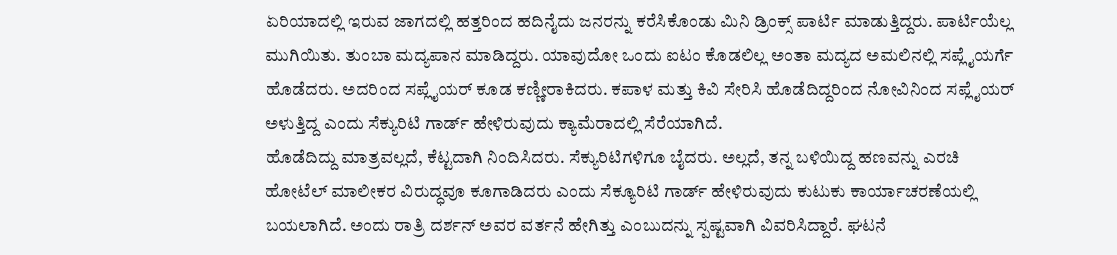ಏರಿಯಾದಲ್ಲಿ ಇರುವ ಜಾಗದಲ್ಲಿ ಹತ್ತರಿಂದ ಹದಿನೈದು ಜನರನ್ನು ಕರೆಸಿಕೊಂಡು ಮಿನಿ ಡ್ರಿಂಕ್ಸ್ ಪಾರ್ಟಿ ಮಾಡುತ್ತಿದ್ದರು. ಪಾರ್ಟಿಯೆಲ್ಲ ಮುಗಿಯಿತು. ತುಂಬಾ ಮದ್ಯಪಾನ ಮಾಡಿದ್ದರು. ಯಾವುದೋ ಒಂದು ಐಟಂ ಕೊಡಲಿಲ್ಲ ಅಂತಾ ಮದ್ಯದ ಅಮಲಿನಲ್ಲಿ ಸಪ್ಲೈಯರ್ಗೆ ಹೊಡೆದರು. ಅದರಿಂದ ಸಪ್ಲೈಯರ್ ಕೂಡ ಕಣ್ಣೀರಾಕಿದರು. ಕಪಾಳ ಮತ್ತು ಕಿವಿ ಸೇರಿಸಿ ಹೊಡೆದಿದ್ದರಿಂದ ನೋವಿನಿಂದ ಸಪ್ಲೈಯರ್ ಅಳುತ್ತಿದ್ದ ಎಂದು ಸೆಕ್ಯುರಿಟಿ ಗಾರ್ಡ್ ಹೇಳಿರುವುದು ಕ್ಯಾಮೆರಾದಲ್ಲಿ ಸೆರೆಯಾಗಿದೆ.
ಹೊಡೆದಿದ್ದು ಮಾತ್ರವಲ್ಲದೆ, ಕೆಟ್ಟದಾಗಿ ನಿಂದಿಸಿದರು. ಸೆಕ್ಯುರಿಟಿಗಳಿಗೂ ಬೈದರು. ಅಲ್ಲದೆ, ತನ್ನ ಬಳಿಯಿದ್ದ ಹಣವನ್ನು ಎರಚಿ ಹೋಟೆಲ್ ಮಾಲೀಕರ ವಿರುದ್ಧವೂ ಕೂಗಾಡಿದರು ಎಂದು ಸೆಕ್ಯೂರಿಟಿ ಗಾರ್ಡ್ ಹೇಳಿರುವುದು ಕುಟುಕು ಕಾರ್ಯಾಚರಣೆಯಲ್ಲಿ ಬಯಲಾಗಿದೆ. ಅಂದು ರಾತ್ರಿ ದರ್ಶನ್ ಅವರ ವರ್ತನೆ ಹೇಗಿತ್ತು ಎಂಬುದನ್ನು ಸ್ಪಷ್ಟವಾಗಿ ವಿವರಿಸಿದ್ದಾರೆ. ಘಟನೆ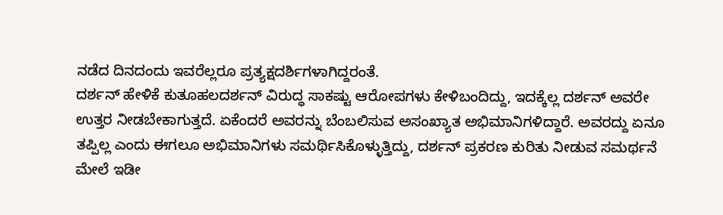ನಡೆದ ದಿನದಂದು ಇವರೆಲ್ಲರೂ ಪ್ರತ್ಯಕ್ಷದರ್ಶಿಗಳಾಗಿದ್ದರಂತೆ.
ದರ್ಶನ್ ಹೇಳಿಕೆ ಕುತೂಹಲದರ್ಶನ್ ವಿರುದ್ಧ ಸಾಕಷ್ಟು ಆರೋಪಗಳು ಕೇಳಿಬಂದಿದ್ದು, ಇದಕ್ಕೆಲ್ಲ ದರ್ಶನ್ ಅವರೇ ಉತ್ತರ ನೀಡಬೇಕಾಗುತ್ತದೆ. ಏಕೆಂದರೆ ಅವರನ್ನು ಬೆಂಬಲಿಸುವ ಅಸಂಖ್ಯಾತ ಅಭಿಮಾನಿಗಳಿದ್ದಾರೆ. ಅವರದ್ದು ಏನೂ ತಪ್ಪಿಲ್ಲ ಎಂದು ಈಗಲೂ ಅಭಿಮಾನಿಗಳು ಸಮರ್ಥಿಸಿಕೊಳ್ಳುತ್ತಿದ್ದು, ದರ್ಶನ್ ಪ್ರಕರಣ ಕುರಿತು ನೀಡುವ ಸಮರ್ಥನೆ ಮೇಲೆ ಇಡೀ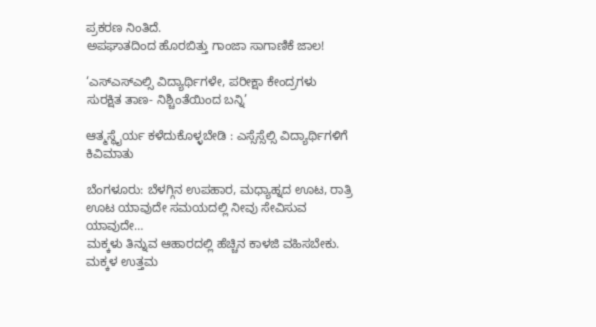ಪ್ರಕರಣ ನಿಂತಿದೆ.
ಅಪಘಾತದಿಂದ ಹೊರಬಿತ್ತು ಗಾಂಜಾ ಸಾಗಾಣಿಕೆ ಜಾಲ!

‘ಎಸ್ಎಸ್ಎಲ್ಸಿ ವಿದ್ಯಾರ್ಥಿಗಳೇ, ಪರೀಕ್ಷಾ ಕೇಂದ್ರಗಳು ಸುರಕ್ಷಿತ ತಾಣ- ನಿಶ್ಚಿಂತೆಯಿಂದ ಬನ್ನಿ’

ಆತ್ಮಸ್ಥೈರ್ಯ ಕಳೆದುಕೊಳ್ಳಬೇಡಿ : ಎಸ್ಸೆಸ್ಸೆಲ್ಸಿ ವಿದ್ಯಾರ್ಥಿಗಳಿಗೆ ಕಿವಿಮಾತು

ಬೆಂಗಳೂರು: ಬೆಳಗ್ಗಿನ ಉಪಹಾರ, ಮಧ್ಯಾಹ್ನದ ಊಟ, ರಾತ್ರಿ ಊಟ ಯಾವುದೇ ಸಮಯದಲ್ಲಿ ನೀವು ಸೇವಿಸುವ ಯಾವುದೇ…
ಮಕ್ಕಳು ತಿನ್ನುವ ಆಹಾರದಲ್ಲಿ ಹೆಚ್ಚಿನ ಕಾಳಜಿ ವಹಿಸಬೇಕು. ಮಕ್ಕಳ ಉತ್ತಮ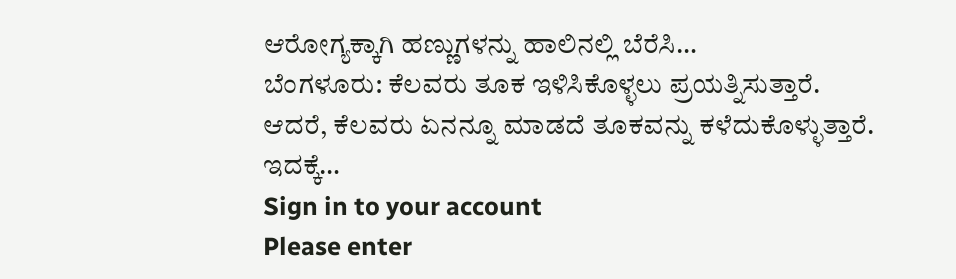ಆರೋಗ್ಯಕ್ಕಾಗಿ ಹಣ್ಣುಗಳನ್ನು ಹಾಲಿನಲ್ಲಿ ಬೆರೆಸಿ…
ಬೆಂಗಳೂರು: ಕೆಲವರು ತೂಕ ಇಳಿಸಿಕೊಳ್ಳಲು ಪ್ರಯತ್ನಿಸುತ್ತಾರೆ. ಆದರೆ, ಕೆಲವರು ಏನನ್ನೂ ಮಾಡದೆ ತೂಕವನ್ನು ಕಳೆದುಕೊಳ್ಳುತ್ತಾರೆ. ಇದಕ್ಕೆ…
Sign in to your account
Please enter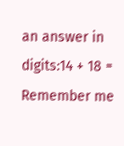an answer in digits:14 + 18 =
Remember me